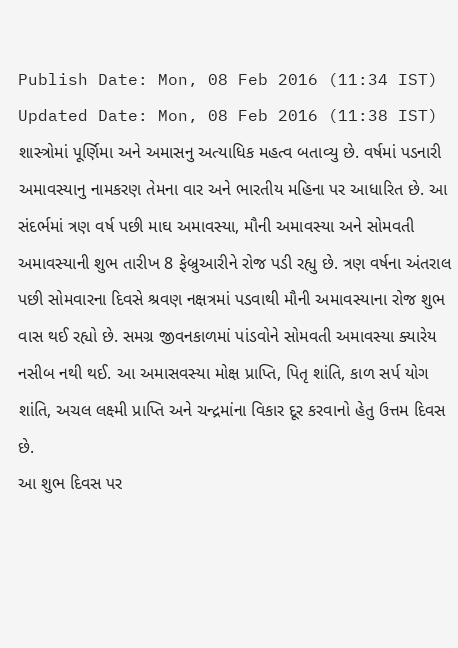Publish Date: Mon, 08 Feb 2016 (11:34 IST)
Updated Date: Mon, 08 Feb 2016 (11:38 IST)
શાસ્ત્રોમાં પૂર્ણિમા અને અમાસનુ અત્યાધિક મહત્વ બતાવ્યુ છે. વર્ષમાં પડનારી અમાવસ્યાનુ નામકરણ તેમના વાર અને ભારતીય મહિના પર આધારિત છે. આ સંદર્ભમાં ત્રણ વર્ષ પછી માઘ અમાવસ્યા, મૌની અમાવસ્યા અને સોમવતી અમાવસ્યાની શુભ તારીખ 8 ફેબ્રુઆરીને રોજ પડી રહ્યુ છે. ત્રણ વર્ષના અંતરાલ પછી સોમવારના દિવસે શ્રવણ નક્ષત્રમાં પડવાથી મૌની અમાવસ્યાના રોજ શુભ વાસ થઈ રહ્યો છે. સમગ્ર જીવનકાળમાં પાંડવોને સોમવતી અમાવસ્યા ક્યારેય નસીબ નથી થઈ. આ અમાસવસ્યા મોક્ષ પ્રાપ્તિ, પિતૃ શાંતિ, કાળ સર્પ યોગ શાંતિ, અચલ લક્ષ્મી પ્રાપ્તિ અને ચન્દ્રમાંના વિકાર દૂર કરવાનો હેતુ ઉત્તમ દિવસ છે.
આ શુભ દિવસ પર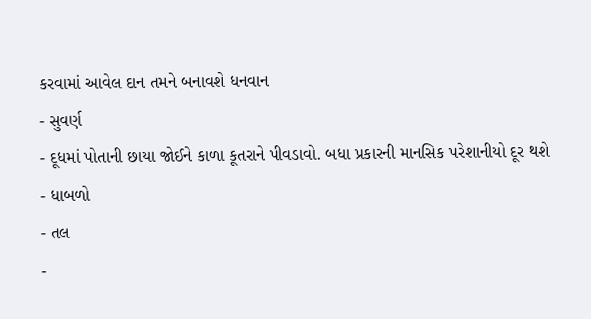કરવામાં આવેલ દાન તમને બનાવશે ધનવાન
- સુવર્ણ
- દૂધમાં પોતાની છાયા જોઈને કાળા કૂતરાને પીવડાવો. બધા પ્રકારની માનસિક પરેશાનીયો દૂર થશે
- ધાબળો
- તલ
-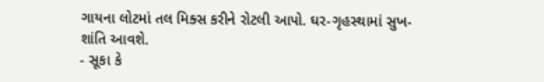ગાયના લોટમાં તલ મિક્સ કરીને રોટલી આપો. ઘર-ગૃહસ્થામાં સુખ-શાંતિ આવશે.
- સૂકા કે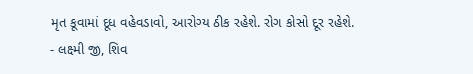મૃત કૂવામાં દૂધ વહેવડાવો, આરોગ્ય ઠીક રહેશે. રોગ કોસો દૂર રહેશે.
- લક્ષ્મી જી, શિવ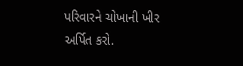પરિવારને ચોખાની ખીર અર્પિત કરો.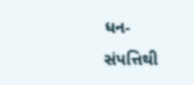ધન-સંપત્તિથી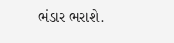ભંડાર ભરાશે.